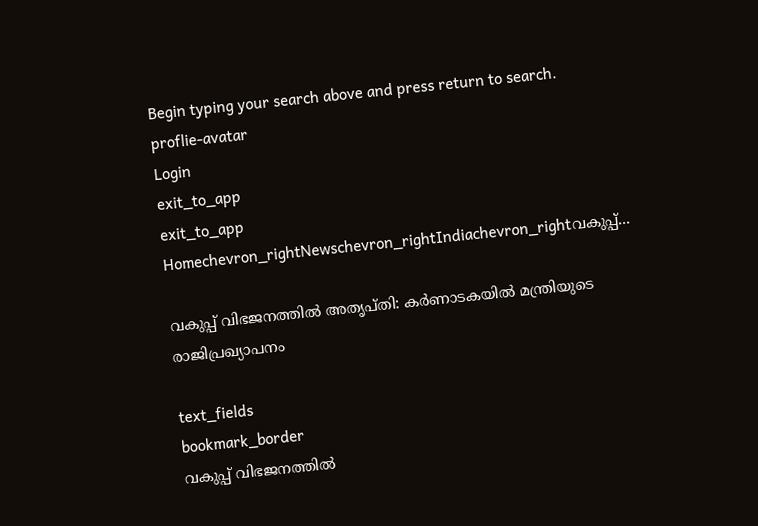Begin typing your search above and press return to search.
proflie-avatar
Login
exit_to_app
exit_to_app
Homechevron_rightNewschevron_rightIndiachevron_rightവകുപ്പ്...

വകുപ്പ് വിഭജനത്തിൽ അതൃപ്തി: കർണാടകയിൽ മന്ത്രിയുടെ രാജിപ്രഖ്യാപനം

text_fields
bookmark_border
വകുപ്പ് വിഭജനത്തിൽ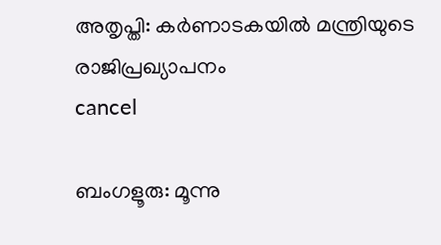അതൃപ്തി: കർണാടകയിൽ മന്ത്രിയുടെ രാജിപ്രഖ്യാപനം
cancel

ബംഗളൂരു: മൂന്നു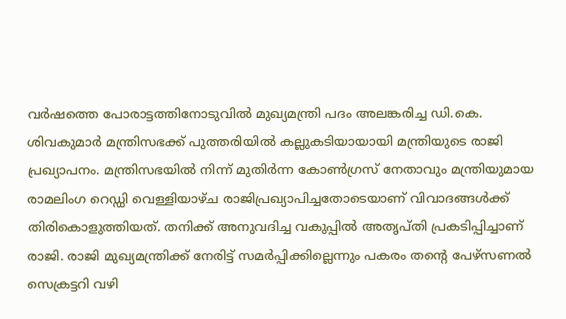വര്‍ഷത്തെ പോരാട്ടത്തിനോടുവില്‍ മുഖ്യമന്ത്രി പദം അലങ്കരിച്ച ഡി.കെ. ശിവകുമാർ മന്ത്രിസഭക്ക് പുത്തരിയില്‍ കല്ലുകടിയായായി മന്ത്രിയുടെ രാജി പ്രഖ്യാപനം. മന്ത്രിസഭയിൽ നിന്ന് മുതിർന്ന കോൺഗ്രസ് നേതാവും മന്ത്രിയുമായ രാമലിംഗ റെഡ്ഡി വെള്ളിയാഴ്ച രാജിപ്രഖ്യാപിച്ചതോടെയാണ് വിവാദങ്ങള്‍ക്ക് തിരികൊളുത്തിയത്. തനിക്ക് അനുവദിച്ച വകുപ്പിൽ അതൃപ്തി പ്രകടിപ്പിച്ചാണ് രാജി. രാജി മുഖ്യമന്ത്രിക്ക് നേരിട്ട് സമർപ്പിക്കില്ലെന്നും പകരം തന്‍റെ പേഴ്സണൽ സെക്രട്ടറി വഴി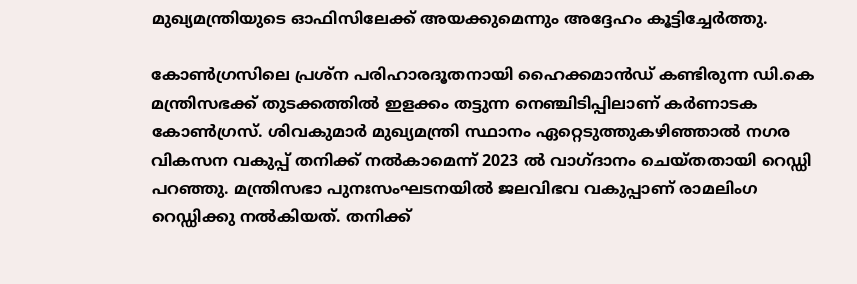മുഖ്യമന്ത്രിയുടെ ഓഫിസിലേക്ക് അയക്കുമെന്നും അദ്ദേഹം കൂട്ടിച്ചേർത്തു.

കോണ്‍ഗ്രസിലെ പ്രശ്ന പരിഹാരദൂതനായി ഹൈക്കമാന്‍ഡ് കണ്ടിരുന്ന ഡി.കെ മന്ത്രിസഭക്ക് തുടക്കത്തില്‍ ഇളക്കം തട്ടുന്ന നെഞ്ചിടിപ്പിലാണ് കര്‍ണാടക കോണ്‍ഗ്രസ്. ശിവകുമാർ മുഖ്യമന്ത്രി സ്ഥാനം ഏറ്റെടുത്തുകഴിഞ്ഞാൽ നഗര വികസന വകുപ്പ് തനിക്ക് നൽകാമെന്ന് 2023 ൽ വാഗ്ദാനം ചെയ്തതായി റെഡ്ഡി പറഞ്ഞു. മന്ത്രിസഭാ പുനഃസംഘടനയിൽ ജലവിഭവ വകുപ്പാണ് രാമലിംഗ റെഡ്ഡിക്കു നല്‍കിയത്. തനിക്ക്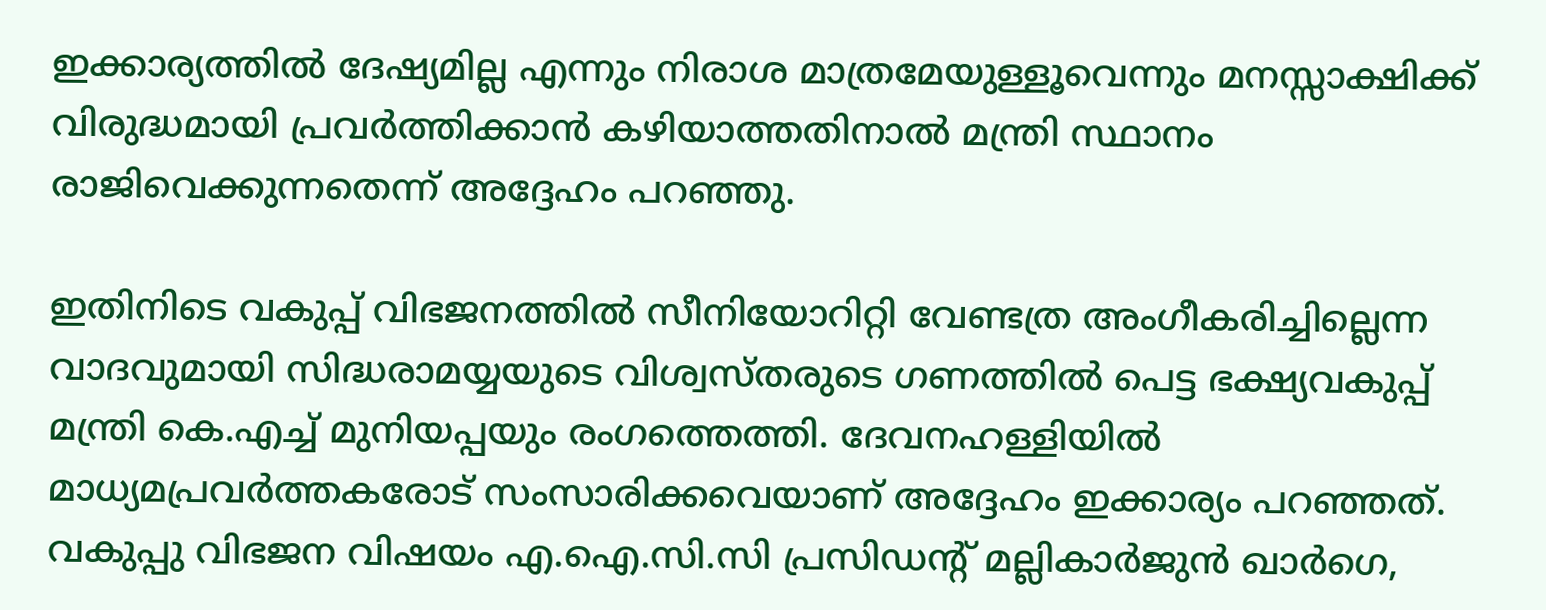ഇക്കാര്യത്തില്‍ ദേഷ്യമില്ല എന്നും നിരാശ മാത്രമേയുള്ളൂവെന്നും മനസ്സാക്ഷിക്ക് വിരുദ്ധമായി പ്രവർത്തിക്കാൻ കഴിയാത്തതിനാൽ മന്ത്രി സ്ഥാനം രാജിവെക്കുന്നതെന്ന് അദ്ദേഹം പറഞ്ഞു.

ഇതിനിടെ വകുപ്പ് വിഭജനത്തില്‍ സീനിയോറിറ്റി വേണ്ടത്ര അംഗീകരിച്ചില്ലെന്ന വാദവുമായി സിദ്ധരാമയ്യയുടെ വിശ്വസ്തരുടെ ഗണത്തില്‍ പെട്ട ഭക്ഷ്യവകുപ്പ് മന്ത്രി കെ.എച്ച് മുനിയപ്പയും രംഗത്തെത്തി. ദേവനഹള്ളിയിൽ മാധ്യമപ്രവര്‍ത്തകരോട് സംസാരിക്കവെയാണ് അദ്ദേഹം ഇക്കാര്യം പറഞ്ഞത്. വകുപ്പു വിഭജന വിഷയം എ.ഐ.സി.സി പ്രസിഡന്‍റ് മല്ലികാർജുൻ ഖാർഗെ,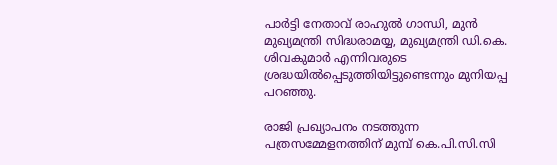പാർട്ടി നേതാവ് രാഹുൽ ഗാന്ധി, മുൻ മുഖ്യമന്ത്രി സിദ്ധരാമയ്യ, മുഖ്യമന്ത്രി ഡി.കെ. ശിവകുമാർ എന്നിവരുടെ ശ്രദ്ധയിൽപ്പെടുത്തിയിട്ടുണ്ടെന്നും മുനിയപ്പ പറഞ്ഞു.

രാജി പ്രഖ്യാപനം നടത്തുന്ന പത്രസമ്മേളനത്തിന് മുമ്പ് കെ.പി.സി.സി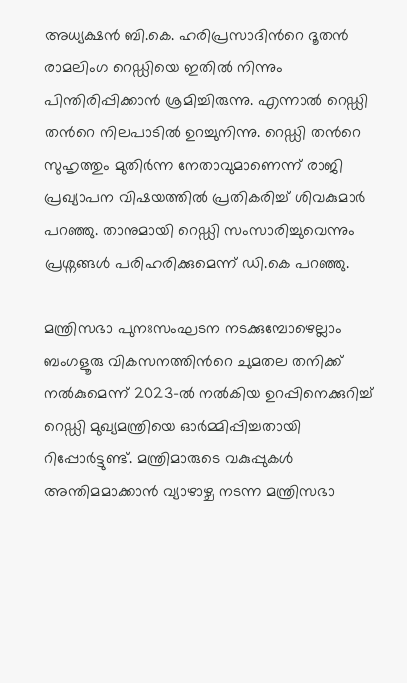അധ്യക്ഷൻ ബി.കെ. ഹരിപ്രസാദിന്‍റെ ദൂതൻ രാമലിംഗ റെഡ്ഡിയെ ഇതിൽ നിന്നും പിന്തിരിപ്പിക്കാൻ ശ്രമിച്ചിരുന്നു. എന്നാൽ റെഡ്ഡി തന്‍റെ നിലപാടിൽ ഉറച്ചുനിന്നു. റെഡ്ഡി തന്‍റെ സുഹൃത്തും മുതിർന്ന നേതാവുമാണെന്ന് രാജി പ്രഖ്യാപന വിഷയത്തില്‍ പ്രതികരിച്ച് ശിവകുമാർ പറഞ്ഞു. താനുമായി റെഡ്ഡി സംസാരിച്ചുവെന്നും പ്രശ്നങ്ങള്‍ പരിഹരിക്കുമെന്ന് ഡി.കെ പറഞ്ഞു.

മന്ത്രിസഭാ പുനഃസംഘടന നടക്കുമ്പോഴെല്ലാം ബംഗളൂരു വികസനത്തിന്‍റെ ചുമതല തനിക്ക് നൽകുമെന്ന് 2023-ൽ നൽകിയ ഉറപ്പിനെക്കുറിച്ച് റെഡ്ഡി മുഖ്യമന്ത്രിയെ ഓർമ്മിപ്പിച്ചതായി റിപ്പോർട്ടുണ്ട്. മന്ത്രിമാരുടെ വകുപ്പുകള്‍ അന്തിമമാക്കാൻ വ്യാഴാഴ്ച നടന്ന മന്ത്രിസഭാ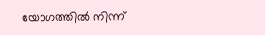യോഗത്തിൽ നിന്ന്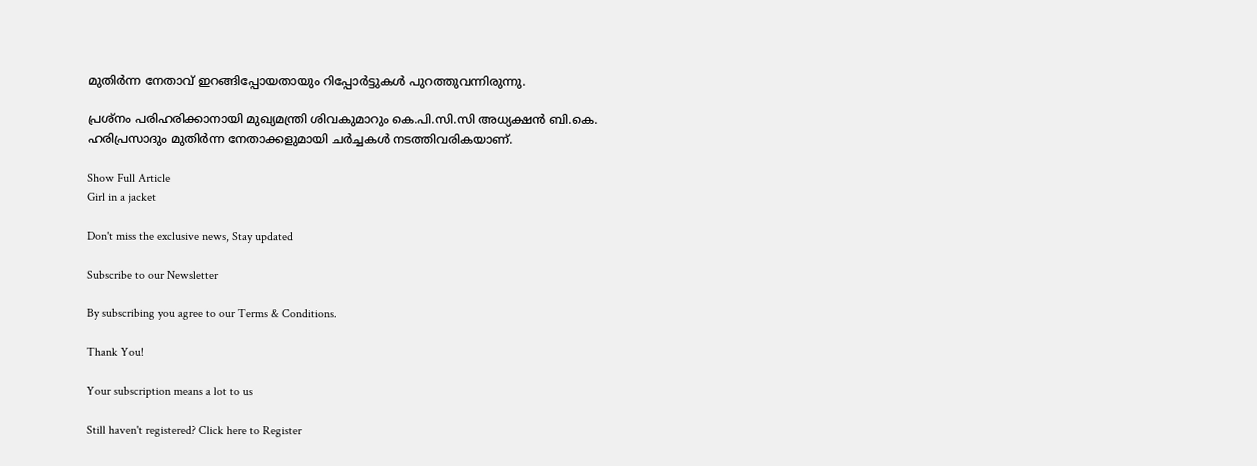മുതിർന്ന നേതാവ് ഇറങ്ങിപ്പോയതായും റിപ്പോർട്ടുകള്‍ പുറത്തുവന്നിരുന്നു.

പ്രശ്നം പരിഹരിക്കാനായി മുഖ്യമന്ത്രി ശിവകുമാറും കെ.പി.സി.സി അധ്യക്ഷൻ ബി.കെ. ഹരിപ്രസാദും മുതിർന്ന നേതാക്കളുമായി ചർച്ചകൾ നടത്തിവരികയാണ്.

Show Full Article
Girl in a jacket

Don't miss the exclusive news, Stay updated

Subscribe to our Newsletter

By subscribing you agree to our Terms & Conditions.

Thank You!

Your subscription means a lot to us

Still haven't registered? Click here to Register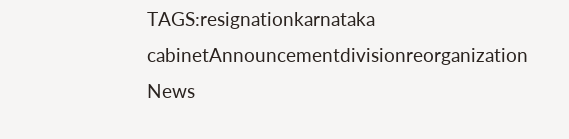TAGS:resignationkarnataka cabinetAnnouncementdivisionreorganization
News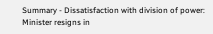Summary - Dissatisfaction with division of power: Minister resigns in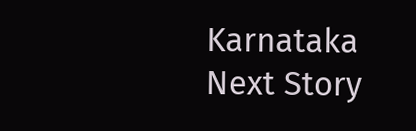Karnataka
Next Story